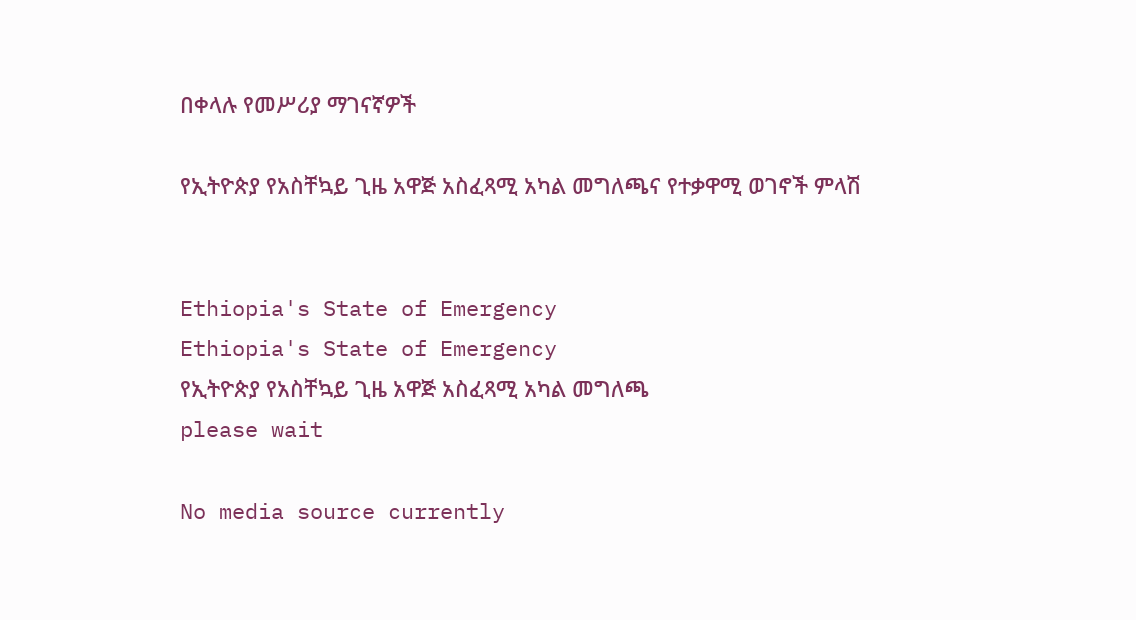በቀላሉ የመሥሪያ ማገናኛዎች

የኢትዮጵያ የአስቸኳይ ጊዜ አዋጅ አስፈጻሚ አካል መግለጫና የተቃዋሚ ወገኖች ምላሽ


Ethiopia's State of Emergency
Ethiopia's State of Emergency
የኢትዮጵያ የአስቸኳይ ጊዜ አዋጅ አስፈጻሚ አካል መግለጫ
please wait

No media source currently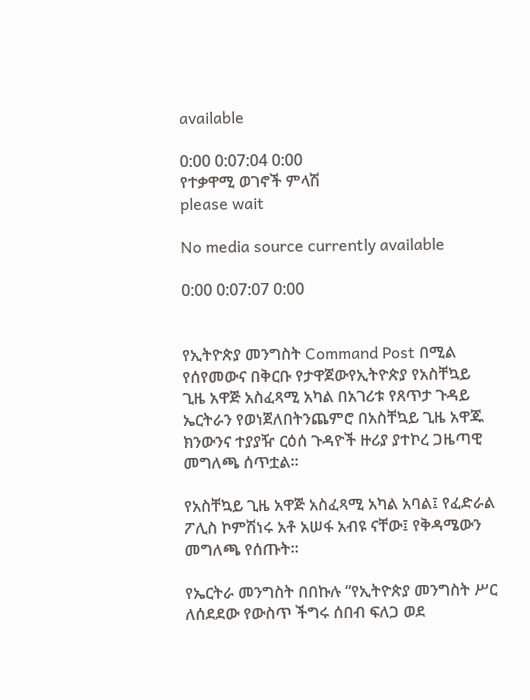available

0:00 0:07:04 0:00
የተቃዋሚ ወገኖች ምላሽ
please wait

No media source currently available

0:00 0:07:07 0:00


የኢትዮጵያ መንግስት Command Post በሚል የሰየመውና በቅርቡ የታዋጀውየኢትዮጵያ የአስቸኳይ ጊዜ አዋጅ አስፈጻሚ አካል በአገሪቱ የጸጥታ ጉዳይ ኤርትራን የወነጀለበትንጨምሮ በአስቸኳይ ጊዜ አዋጁ ክንውንና ተያያዥ ርዕሰ ጉዳዮች ዙሪያ ያተኮረ ጋዜጣዊ መግለጫ ሰጥቷል።

የአስቸኳይ ጊዜ አዋጅ አስፈጻሚ አካል አባል፤ የፈድራል ፖሊስ ኮምሽነሩ አቶ አሠፋ አብዩ ናቸው፤ የቅዳሜውን መግለጫ የሰጡት።

የኤርትራ መንግስት በበኩሉ “የኢትዮጵያ መንግስት ሥር ለሰደደው የውስጥ ችግሩ ሰበብ ፍለጋ ወደ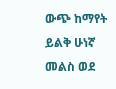ውጭ ከማየት ይልቅ ሁነኛ መልስ ወደ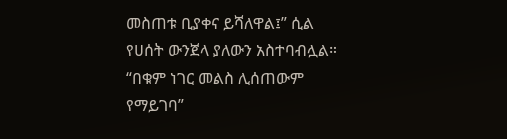መስጠቱ ቢያቀና ይሻለዋል፤” ሲል የሀሰት ውንጀላ ያለውን አስተባብሏል። “በቁም ነገር መልስ ሊሰጠውም የማይገባ”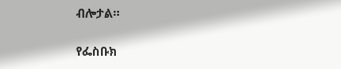ብሎታል።

የፌስቡክ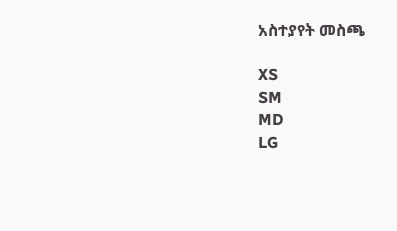አስተያየት መስጫ

XS
SM
MD
LG